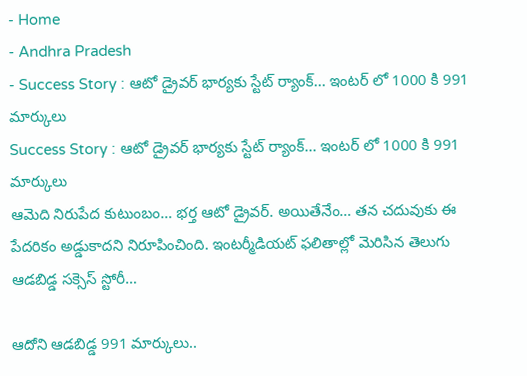- Home
- Andhra Pradesh
- Success Story : ఆటో డ్రైవర్ భార్యకు స్టేట్ ర్యాంక్... ఇంటర్ లో 1000 కి 991 మార్కులు
Success Story : ఆటో డ్రైవర్ భార్యకు స్టేట్ ర్యాంక్... ఇంటర్ లో 1000 కి 991 మార్కులు
ఆమెది నిరుపేద కుటుంబం… భర్త ఆటో డ్రైవర్. అయితేనేం… తన చదువుకు ఈ పేదరికం అడ్డుకాదని నిరూపించింది. ఇంటర్మీడియట్ ఫలితాల్లో మెరిసిన తెలుగు ఆడబిడ్డ సక్సెస్ స్టోరీ…

ఆదోని ఆడబిడ్డ 991 మార్కులు..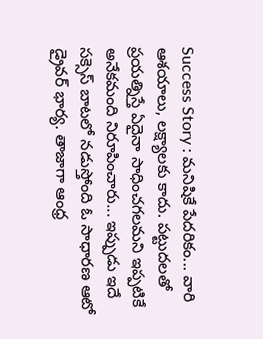Success Story : మనిషికే పేదరికం... వారి ఆశయాలు, లక్ష్యాలకు కాదు. పట్టుదలతో ప్రయత్నిస్తే ఏదైనా సాధించగలమని ఇప్పటికే అనేకమంది నిరూపించారు... ఇప్పుడు ఇదే సక్సెస్ బాటలో నడుస్తోంది ఓ సాధారణ ఆటో డ్రైవర్ భార్య. తాజాగా ఆంధ్ర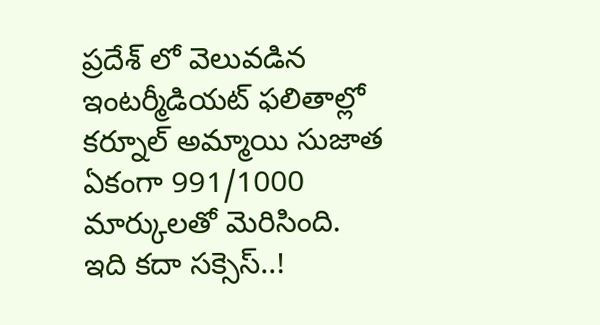ప్రదేశ్ లో వెలువడిన ఇంటర్మీడియట్ ఫలితాల్లో కర్నూల్ అమ్మాయి సుజాత ఏకంగా 991/1000 మార్కులతో మెరిసింది.
ఇది కదా సక్సెస్..!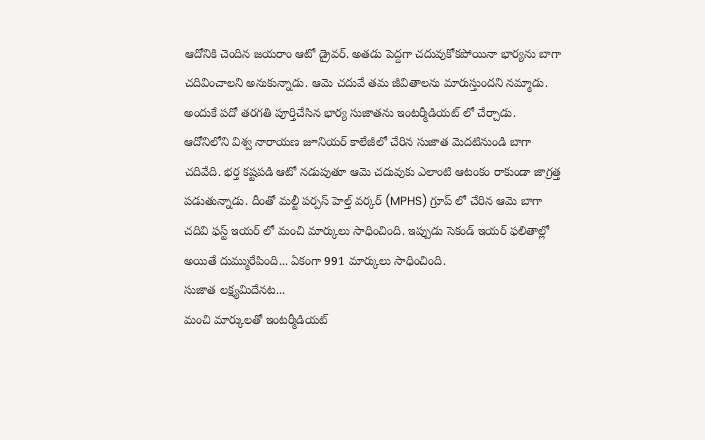ఆదోనికి చెందిన జయరాం ఆటో డ్రైవర్. అతడు పెద్దగా చదువుకోకపోయినా భార్యను బాగా చదివించాలని అనుకున్నాడు. ఆమె చదువే తమ జీవితాలను మారుస్తుందని నమ్మాడు. అందుకే పదో తరగతి పూర్తిచేసిన భార్య సుజాతను ఇంటర్మీడియట్ లో చేర్చాడు.
ఆదోనిలోని విశ్వ నారాయణ జూనియర్ కాలేజీలో చేరిన సుజాత మెదటినుండి బాగా చదివేది. భర్త కష్టపడి ఆటో నడుపుతూ ఆమె చదువుకు ఎలాంటి ఆటంకం రాకుండా జాగ్రత్త పడుతున్నాడు. దీంతో మల్టీ పర్పస్ హెల్త్ వర్కర్ (MPHS) గ్రూప్ లో చేరిన ఆమె బాగా చదివి ఫస్ట్ ఇయర్ లో మంచి మార్కులు సాధించింది. ఇప్పుడు సెకండ్ ఇయర్ ఫలితాల్లో అయితే దుమ్మురేపింది... ఏకంగా 991 మార్కులు సాధించింది.
సుజాత లక్ష్యమిదేనట...
మంచి మార్కులతో ఇంటర్మీడియట్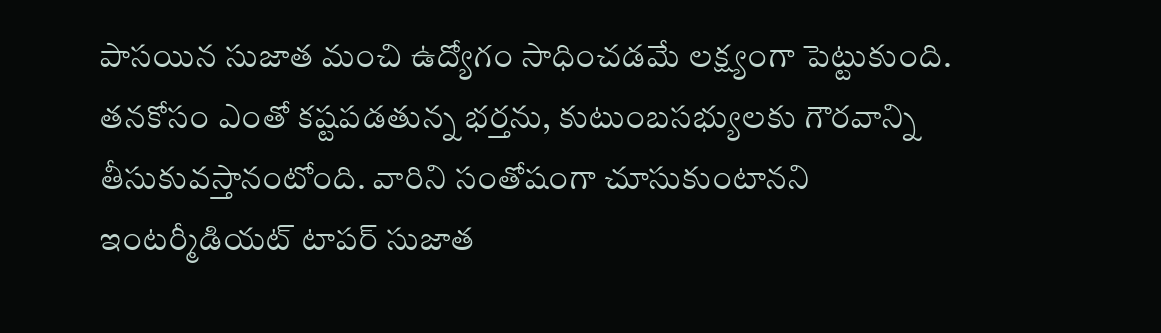పాసయిన సుజాత మంచి ఉద్యోగం సాధించడమే లక్ష్యంగా పెట్టుకుంది. తనకోసం ఎంతో కష్టపడతున్న భర్తను, కుటుంబసభ్యులకు గౌరవాన్ని తీసుకువస్తానంటోంది. వారిని సంతోషంగా చూసుకుంటానని ఇంటర్మీడియట్ టాపర్ సుజాత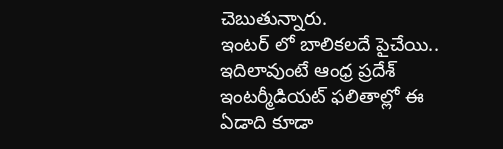చెబుతున్నారు.
ఇంటర్ లో బాలికలదే పైచేయి..
ఇదిలావుంటే ఆంధ్ర ప్రదేశ్ ఇంటర్మీడియట్ ఫలితాల్లో ఈ ఏడాది కూడా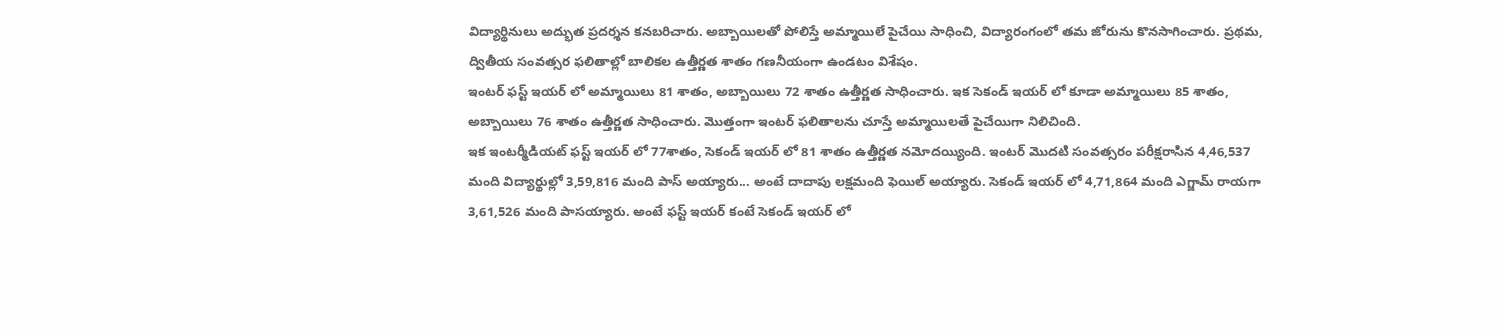విద్యార్థినులు అద్భుత ప్రదర్శన కనబరిచారు. అబ్బాయిలతో పోలిస్తే అమ్మాయిలే పైచేయి సాధించి, విద్యారంగంలో తమ జోరును కొనసాగించారు. ప్రథమ, ద్వితీయ సంవత్సర ఫలితాల్లో బాలికల ఉత్తీర్ణత శాతం గణనీయంగా ఉండటం విశేషం.
ఇంటర్ ఫస్ట్ ఇయర్ లో అమ్మాయిలు 81 శాతం, అబ్బాయిలు 72 శాతం ఉత్తీర్ణత సాధించారు. ఇక సెకండ్ ఇయర్ లో కూడా అమ్మాయిలు 85 శాతం, అబ్బాయిలు 76 శాతం ఉత్తీర్ణత సాధించారు. మొత్తంగా ఇంటర్ ఫలితాలను చూస్తే అమ్మాయిలతే పైచేయిగా నిలిచింది.
ఇక ఇంటర్మీడియట్ ఫస్ట్ ఇయర్ లో 77శాతం, సెకండ్ ఇయర్ లో 81 శాతం ఉత్తీర్ణత నమోదయ్యింది. ఇంటర్ మొదటి సంవత్సరం పరీక్షరాసిన 4,46,537 మంది విద్యార్థుల్లో 3,59,816 మంది పాస్ అయ్యారు... అంటే దాదాపు లక్షమంది ఫెయిల్ అయ్యారు. సెకండ్ ఇయర్ లో 4,71,864 మంది ఎగ్జామ్ రాయగా 3,61,526 మంది పాసయ్యారు. అంటే ఫస్ట్ ఇయర్ కంటే సెకండ్ ఇయర్ లో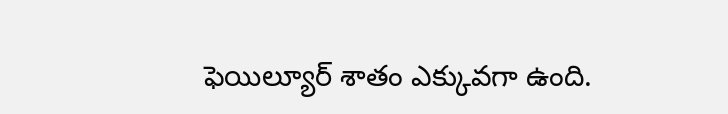ఫెయిల్యూర్ శాతం ఎక్కువగా ఉంది.